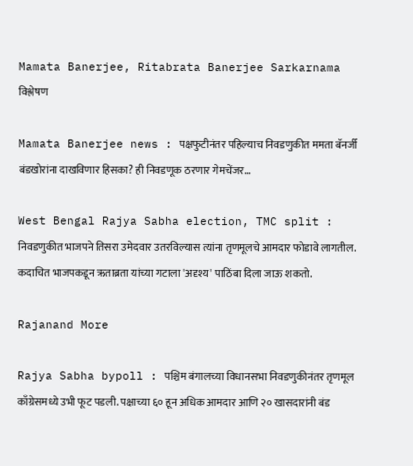Mamata Banerjee, Ritabrata Banerjee Sarkarnama
विश्लेषण

Mamata Banerjee news : पक्षफुटीनंतर पहिल्याच निवडणुकीत ममता बॅनर्जी बंडखोरांना दाखविणार हिसका? ही निवडणूक ठरणार गेमचेंजर...

West Bengal Rajya Sabha election, TMC split : निवडणुकीत भाजपने तिसरा उमेदवार उतरविल्यास त्यांना तृणमूलचे आमदार फोडावे लागतील. कदाचित भाजपकडून ऋताब्रता यांच्या गटाला 'अदृश्य' पाठिंबा दिला जाऊ शकतो.

Rajanand More

Rajya Sabha bypoll : पश्चिम बंगालच्या विधानसभा निवडणुकीनंतर तृणमूल काँग्रेसमध्ये उभी फूट पडली. पक्षाच्या ६० हून अधिक आमदार आणि २० खासदारांनी बंड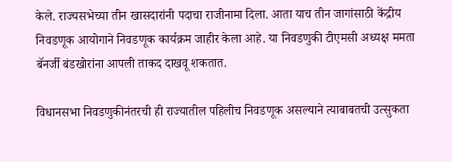केले. राज्यसभेच्या तीन खासदारांनी पदाचा राजीनामा दिला. आता याच तीन जागांसाठी केंद्रीय निवडणूक आयोगाने निवडणूक कार्यक्रम जाहीर केला आहे. या निवडणुकी टीएमसी अध्यक्ष ममता बॅनर्जी बंडखोरांना आपली ताकद दाखवू शकतात.

विधानसभा निवडणुकीनंतरची ही राज्यातील पहिलीच निवडणूक असल्याने त्याबाबतची उत्सुकता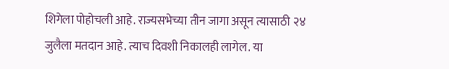शिगेला पोहोचली आहे. राज्यसभेच्या तीन जागा असून त्यासाठी २४ जुलैला मतदान आहे. त्याच दिवशी निकालही लागेल. या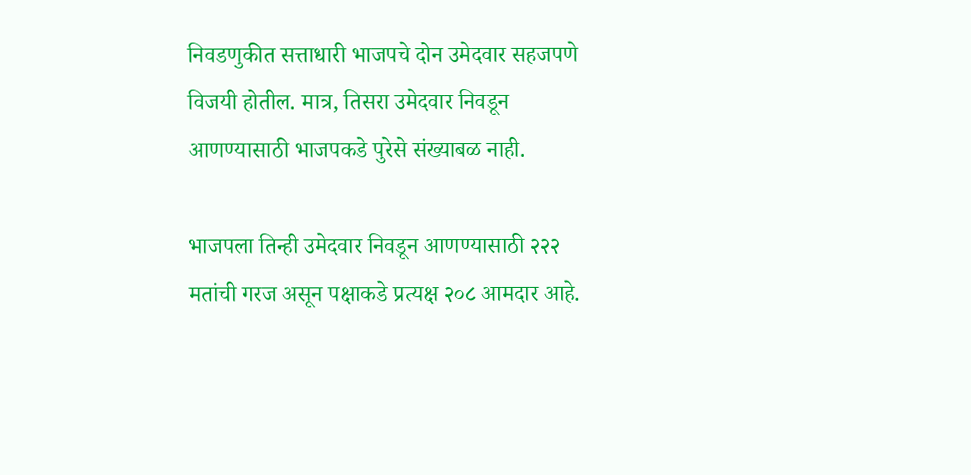निवडणुकीत सत्ताधारी भाजपचे दोन उमेदवार सहजपणे विजयी होतील. मात्र, तिसरा उमेदवार निवडून आणण्यासाठी भाजपकडे पुरेसे संख्याबळ नाही.

भाजपला तिन्ही उमेदवार निवडून आणण्यासाठी २२२ मतांची गरज असून पक्षाकडे प्रत्यक्ष २०८ आमदार आहे.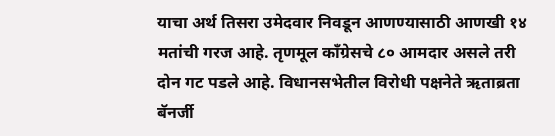याचा अर्थ तिसरा उमेदवार निवडून आणण्यासाठी आणखी १४ मतांची गरज आहे. तृणमूल काँग्रेसचे ८० आमदार असले तरी दोन गट पडले आहे. विधानसभेतील विरोधी पक्षनेते ऋताब्रता बॅनर्जी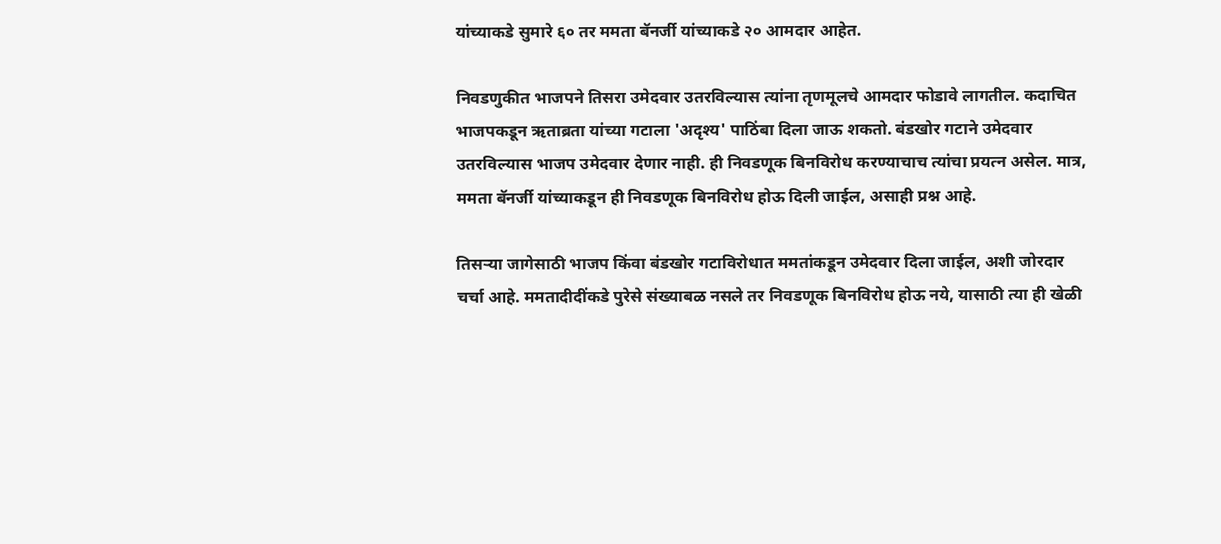यांच्याकडे सुमारे ६० तर ममता बॅनर्जी यांच्याकडे २० आमदार आहेत.

निवडणुकीत भाजपने तिसरा उमेदवार उतरविल्यास त्यांना तृणमूलचे आमदार फोडावे लागतील. कदाचित भाजपकडून ऋताब्रता यांच्या गटाला 'अदृश्य' पाठिंबा दिला जाऊ शकतो. बंडखोर गटाने उमेदवार उतरविल्यास भाजप उमेदवार देणार नाही. ही निवडणूक बिनविरोध करण्याचाच त्यांचा प्रयत्न असेल. मात्र, ममता बॅनर्जी यांच्याकडून ही निवडणूक बिनविरोध होऊ दिली जाईल, असाही प्रश्न आहे.

तिसऱ्या जागेसाठी भाजप किंवा बंडखोर गटाविरोधात ममतांकडून उमेदवार दिला जाईल, अशी जोरदार चर्चा आहे. ममतादीदींकडे पुरेसे संख्याबळ नसले तर निवडणूक बिनविरोध होऊ नये, यासाठी त्या ही खेळी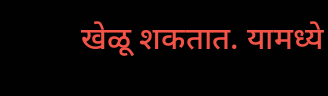खेळू शकतात. यामध्ये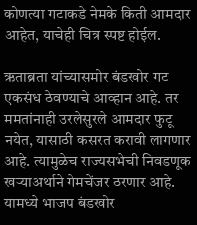कोणत्या गटाकडे नेमके किती आमदार आहेत, याचेही चित्र स्पष्ट होईल.

ऋताब्रता यांच्यासमोर बंडखोर गट एकसंध ठेवण्याचे आव्हान आहे. तर ममतांनाही उरलेसुरले आमदार फुटू नयेत, यासाठी कसरत करावी लागणार आहे. त्यामुळेच राज्यसभेची निवडणूक खऱ्याअर्थाने गेमचेंजर ठरणार आहे. यामध्ये भाजप बंडखोर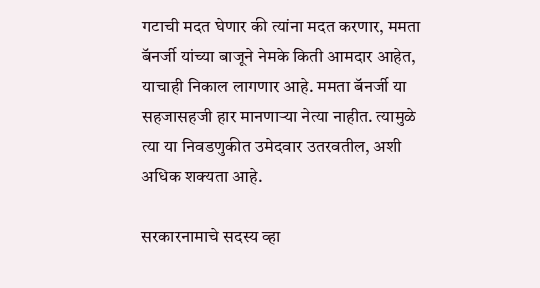गटाची मदत घेणार की त्यांना मदत करणार, ममता बॅनर्जी यांच्या बाजूने नेमके किती आमदार आहेत, याचाही निकाल लागणार आहे. ममता बॅनर्जी या सहजासहजी हार मानणाऱ्या नेत्या नाहीत. त्यामुळे त्या या निवडणुकीत उमेदवार उतरवतील, अशी अधिक शक्यता आहे.

सरकारनामाचे सदस्य व्हा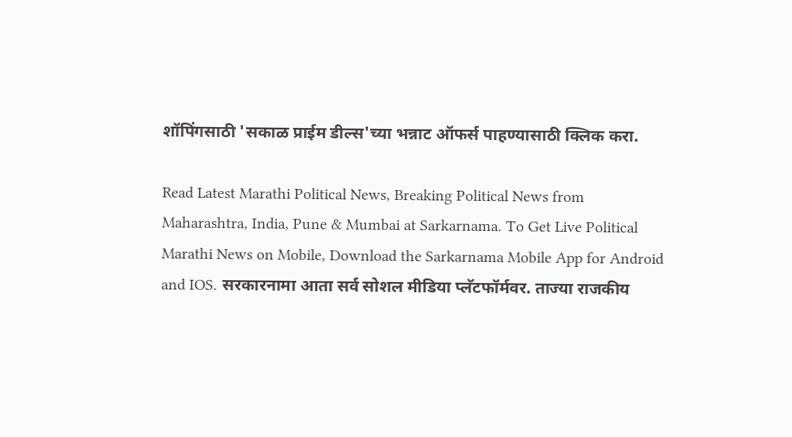शॉपिंगसाठी 'सकाळ प्राईम डील्स'च्या भन्नाट ऑफर्स पाहण्यासाठी क्लिक करा.

Read Latest Marathi Political News, Breaking Political News from Maharashtra, India, Pune & Mumbai at Sarkarnama. To Get Live Political Marathi News on Mobile, Download the Sarkarnama Mobile App for Android and IOS. सरकारनामा आता सर्व सोशल मीडिया प्लॅटफॉर्मवर. ताज्या राजकीय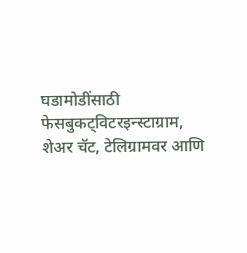घडामोडींसाठी फेसबुकट्विटरइन्स्टाग्राम, शेअर चॅट, टेलिग्रामवर आणि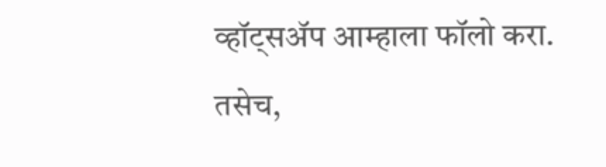व्हॉट्सॲप आम्हाला फॉलो करा. तसेच,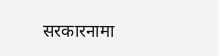सरकारनामा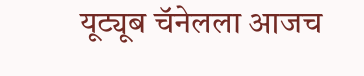यूट्यूब चॅनेलला आजच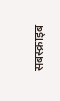सबस्क्राइब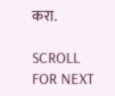करा.

SCROLL FOR NEXT